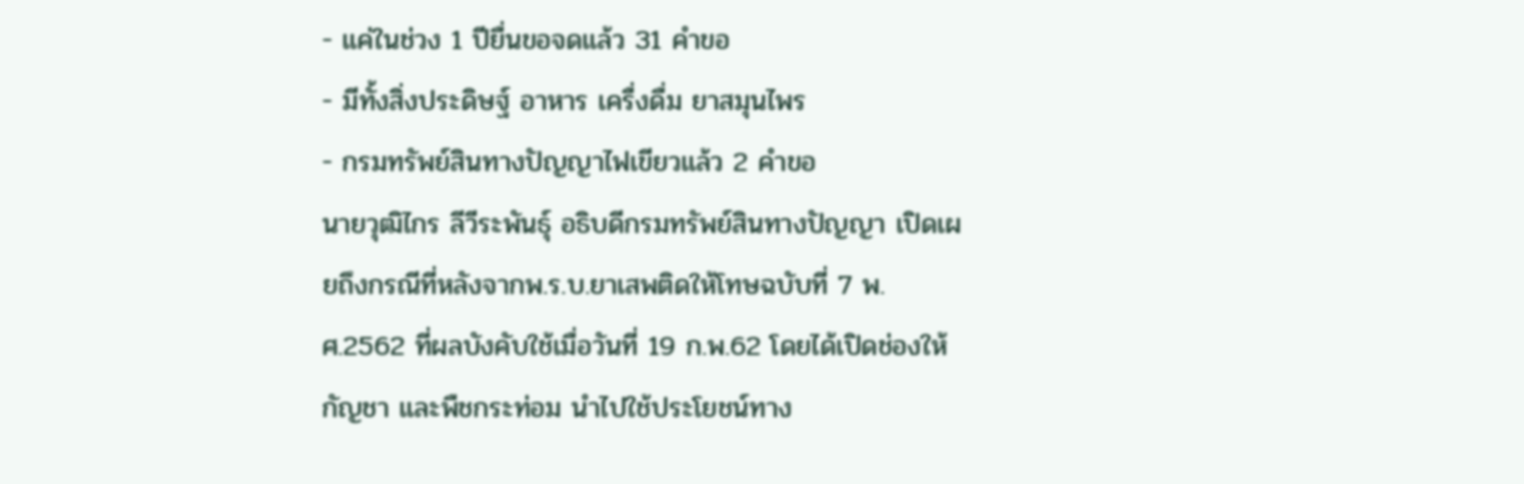- แค่ในช่วง 1 ปียื่นขอจดแล้ว 31 คำขอ
- มีทั้งสิ่งประดิษฐ์ อาหาร เครื่งดื่ม ยาสมุนไพร
- กรมทรัพย์สินทางปัญญาไฟเขียวแล้ว 2 คำขอ
นายวุฒิไกร ลีวีระพันธุ์ อธิบดีกรมทรัพย์สินทางปัญญา เปิดเผยถึงกรณีที่หลังจากพ.ร.บ.ยาเสพติดให้โทษฉบับที่ 7 พ.ศ.2562 ที่ผลบังคับใช้เมื่อวันที่ 19 ก.พ.62 โดยได้เปิดช่องให้กัญชา และพืชกระท่อม นำไปใช้ประโยชน์ทาง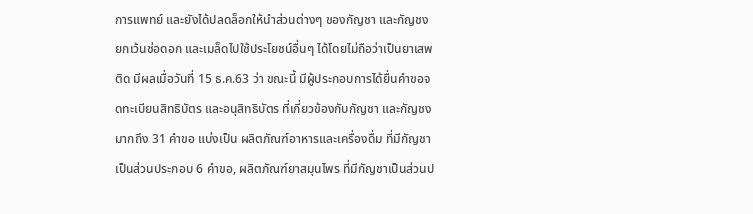การแพทย์ และยังได้ปลดล็อกให้นำส่วนต่างๆ ของกัญชา และกัญชง ยกเว้นช่อดอก และเมล็ดไปใช้ประโยชน์อื่นๆ ได้โดยไม่ถือว่าเป็นยาเสพติด มีผลเมื่อวันที่ 15 ธ.ค.63 ว่า ขณะนี้ มีผู้ประกอบการได้ยื่นคำขอจดทะเบียนสิทธิบัตร และอนุสิทธิบัตร ที่เกี่ยวข้องกับกัญชา และกัญชงมากถึง 31 คำขอ แบ่งเป็น ผลิตภัณฑ์อาหารและเครื่องดื่ม ที่มีกัญชาเป็นส่วนประกอบ 6 คำขอ, ผลิตภัณฑ์ยาสมุนไพร ที่มีกัญชาเป็นส่วนป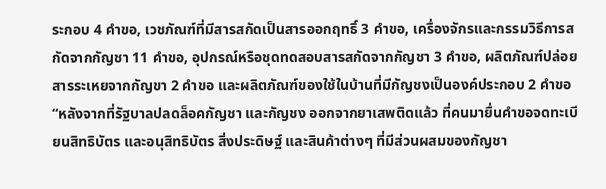ระกอบ 4 คำขอ, เวชภัณฑ์ที่มีสารสกัดเป็นสารออกฤทธิ์ 3 คำขอ, เครื่องจักรและกรรมวิธีการสกัดจากกัญชา 11 คำขอ, อุปกรณ์หรือชุดทดสอบสารสกัดจากกัญชา 3 คำขอ, ผลิตภัณฑ์ปล่อยสารระเหยจากกัญขา 2 คำขอ และผลิตภัณฑ์ของใช้ในบ้านที่มีกัญชงเป็นองค์ประกอบ 2 คำขอ
“หลังจากที่รัฐบาลปลดล็อคกัญชา และกัญชง ออกจากยาเสพติดแล้ว ที่คนมายื่นคำขอจดทะเบียนสิทธิบัตร และอนุสิทธิบัตร สิ่งประดิษฐ์ และสินค้าต่างๆ ที่มีส่วนผสมของกัญชา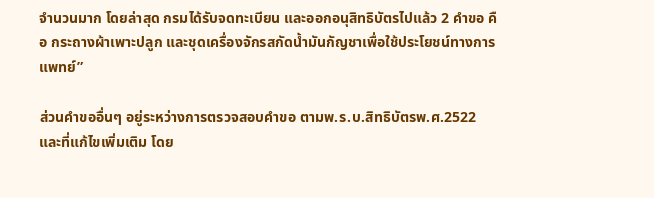จำนวนมาก โดยล่าสุด กรมได้รับจดทะเบียน และออกอนุสิทธิบัตรไปแล้ว 2 คำขอ คือ กระถางผ้าเพาะปลูก และชุดเครื่องจักรสกัดน้ำมันกัญชาเพื่อใช้ประโยชน์ทางการแพทย์”

ส่วนคำขออื่นๆ อยู่ระหว่างการตรวจสอบคำขอ ตามพ.ร.บ.สิทธิบัตรพ.ศ.2522 และที่แก้ไขเพิ่มเติม โดย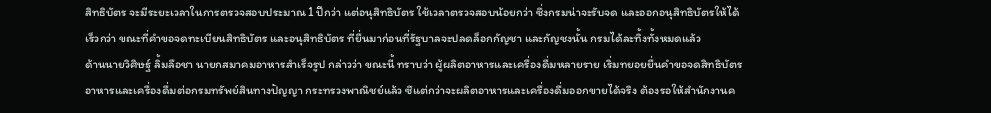สิทธิบัตร จะมีระยะเวลาในการตรวจสอบประมาณ 1 ปีกว่า แต่อนุสิทธิบัตร ใช้เวลาตรวจสอบน้อยกว่า ซึ่งกรมน่าจะรับจด และออกอนุสิทธิบัตรให้ได้เร็วกว่า ขณะที่คำขอจดทะเบียนสิทธิบัตร และอนุสิทธิบัตร ที่ยื่นมาก่อนที่รัฐบาลจะปลดล็อกกัญชา และกัญชงนั้น กรมได้ละทิ้งทั้งหมดแล้ว
ด้านนายวิศิษฐ์ ลิ้มลือชา นายกสมาคมอาหารสำเร็จรูป กล่าวว่า ขณะนี้ ทราบว่า ผู้ผลิตอาหารและเครื่องดื่มหลายราย เริ่มทยอยยื่นคำขอจดสิทธิบัตรอาหารและเครื่องดื่มต่อกรมทรัพย์สินทางปัญญา กระทรวงพาณิชย์แล้ว ซึแต่กว่าจะผลิตอาหารและเครื่องดื่มออกขายได้จริง ต้องรอให้สำนักงานค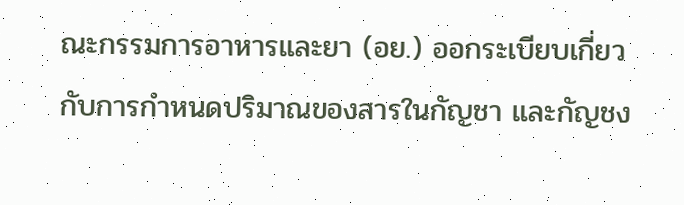ณะกรรมการอาหารและยา (อย.) ออกระเบียบเกี่ยวกับการกำหนดปริมาณของสารในกัญชา และกัญชง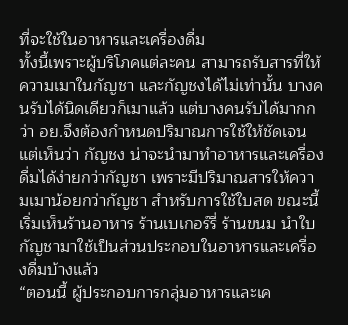ที่จะใช้ในอาหารและเครื่องดื่ม
ทั้งนี้เพราะผู้บริโภคแต่ละคน สามารถรับสารที่ให้ความเมาในกัญชา และกัญชงได้ไม่เท่านั้น บางคนรับได้นิดเดียวก็เมาแล้ว แต่บางคนรับได้มากกว่า อย.จึงต้องกำหนดปริมาณการใช้ให้ชัดเจน แต่เห็นว่า กัญชง น่าจะนำมาทำอาหารและเครื่องดื่มได้ง่ายกว่ากัญชา เพราะมีปริมาณสารให้ความเมาน้อยกว่ากัญชา สำหรับการใช้ใบสด ขณะนี้ เริ่มเห็นร้านอาหาร ร้านเบเกอร์รี่ ร้านขนม นำใบกัญชามาใช้เป็นส่วนประกอบในอาหารและเครื่องดื่มบ้างแล้ว
“ตอนนี้ ผู้ประกอบการกลุ่มอาหารและเค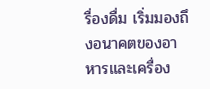รื่องดื่ม เริ่มมองถึงอนาคตของอาหารและเครื่อง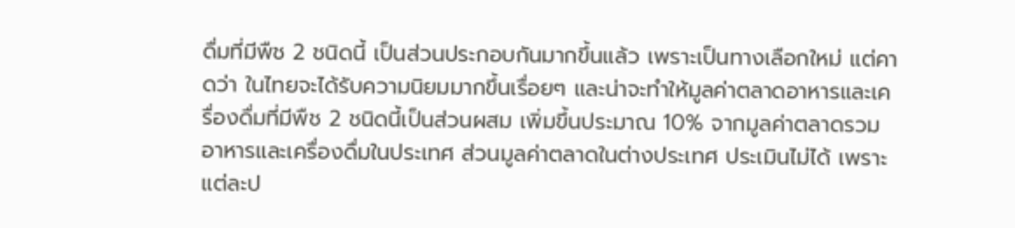ดื่มที่มีพืช 2 ชนิดนี้ เป็นส่วนประกอบกันมากขึ้นแล้ว เพราะเป็นทางเลือกใหม่ แต่คาดว่า ในไทยจะได้รับความนิยมมากขึ้นเรื่อยๆ และน่าจะทำให้มูลค่าตลาดอาหารและเครื่องดื่มที่มีพืช 2 ชนิดนี้เป็นส่วนผสม เพิ่มขึ้นประมาณ 10% จากมูลค่าตลาดรวมอาหารและเครื่องดื่มในประเทศ ส่วนมูลค่าตลาดในต่างประเทศ ประเมินไม่ได้ เพราะแต่ละป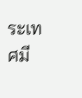ระเทศมี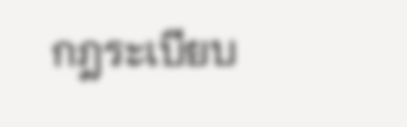กฎระเบียบ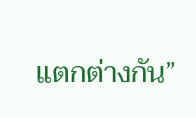แตกต่างกัน”